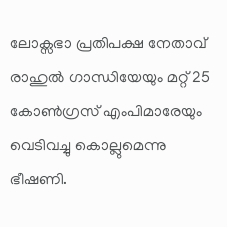ലോക്സഭാ പ്രതിപക്ഷ നേതാവ് രാഹുൽ ഗാന്ധിയേയും മറ്റ് 25 കോൺഗ്രസ് എംപിമാരേയും വെടിവച്ചു കൊല്ലുമെന്നു ഭീഷണി.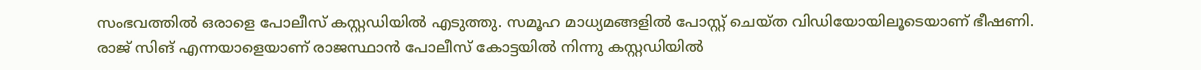സംഭവത്തിൽ ഒരാളെ പോലീസ് കസ്റ്റഡിയിൽ എടുത്തു. സമൂഹ മാധ്യമങ്ങളിൽ പോസ്റ്റ് ചെയ്ത വിഡിയോയിലൂടെയാണ് ഭീഷണി. രാജ് സിങ് എന്നയാളെയാണ് രാജസ്ഥാൻ പോലീസ് കോട്ടയിൽ നിന്നു കസ്റ്റഡിയിൽ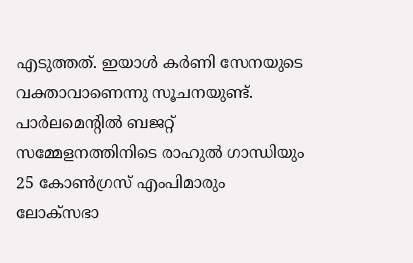എടുത്തത്. ഇയാൾ കർണി സേനയുടെ വക്താവാണെന്നു സൂചനയുണ്ട്.
പാർലമെന്റിൽ ബജറ്റ് സമ്മേളനത്തിനിടെ രാഹുൽ ഗാന്ധിയും 25 കോൺഗ്രസ് എംപിമാരും ലോക്സഭാ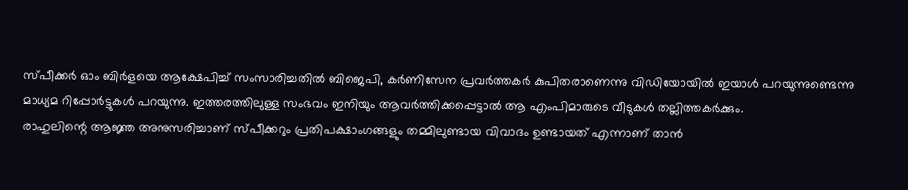സ്പീക്കർ ഓം ബിർളയെ ആക്ഷേപിച്ച് സംസാരിച്ചതിൽ ബിജെപി, കർണിസേന പ്രവർത്തകർ കുപിതരാണെന്നു വിഡിയോയിൽ ഇയാൾ പറയുന്നുണ്ടെന്നു മാധ്യമ റിപ്പോർട്ടുകൾ പറയുന്നു. ഇത്തരത്തിലുള്ള സംഭവം ഇനിയും ആവർത്തിക്കപ്പെട്ടാൽ ആ എംപിമാരുടെ വീടുകൾ തല്ലിത്തകർക്കും.
രാഹുലിന്റെ ആജ്ഞ അനുസരിച്ചാണ് സ്പീക്കറും പ്രതിപക്ഷാംഗങ്ങളും തമ്മിലുണ്ടായ വിവാദം ഉണ്ടായത് എന്നാണ് താൻ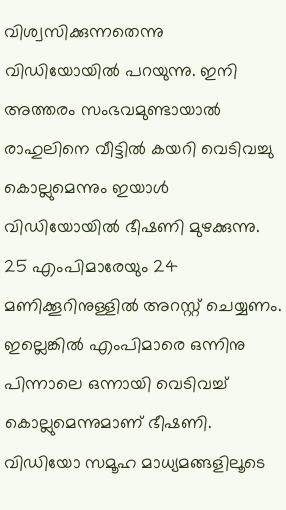വിശ്വസിക്കുന്നതെന്നു വിഡിയോയിൽ പറയുന്നു. ഇനി അത്തരം സംഭവമുണ്ടായാൽ രാഹുലിനെ വീട്ടിൽ കയറി വെടിവച്ചു കൊല്ലുമെന്നും ഇയാൾ വിഡിയോയിൽ ഭീഷണി മുഴക്കുന്നു. 25 എംപിമാരേയും 24 മണിക്കൂറിനുള്ളിൽ അറസ്റ്റ് ചെയ്യണം. ഇല്ലെങ്കിൽ എംപിമാരെ ഒന്നിനു പിന്നാലെ ഒന്നായി വെടിവച്ച് കൊല്ലുമെന്നുമാണ് ഭീഷണി.
വിഡിയോ സമൂഹ മാധ്യമങ്ങളിലൂടെ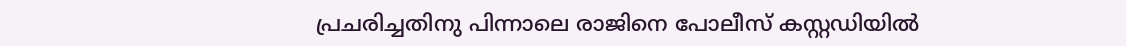പ്രചരിച്ചതിനു പിന്നാലെ രാജിനെ പോലീസ് കസ്റ്റഡിയിൽ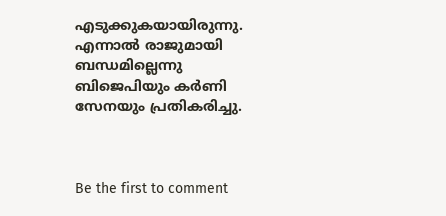എടുക്കുകയായിരുന്നു. എന്നാൽ രാജുമായി ബന്ധമില്ലെന്നു ബിജെപിയും കർണി സേനയും പ്രതികരിച്ചു.



Be the first to comment